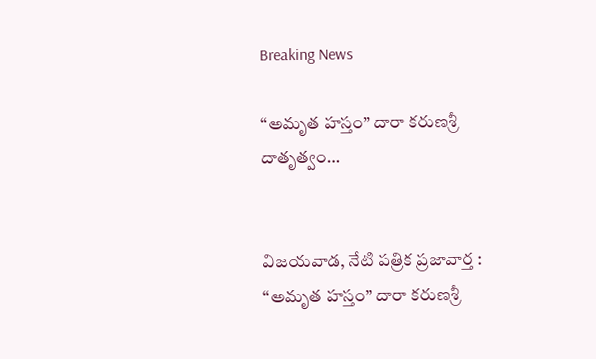Breaking News

“అమృత హస్తం” దారా కరుణశ్రీ దాతృత్వం…


విజయవాడ, నేటి పత్రిక ప్రజావార్త :
“అమృత హస్తం” దారా కరుణశ్రీ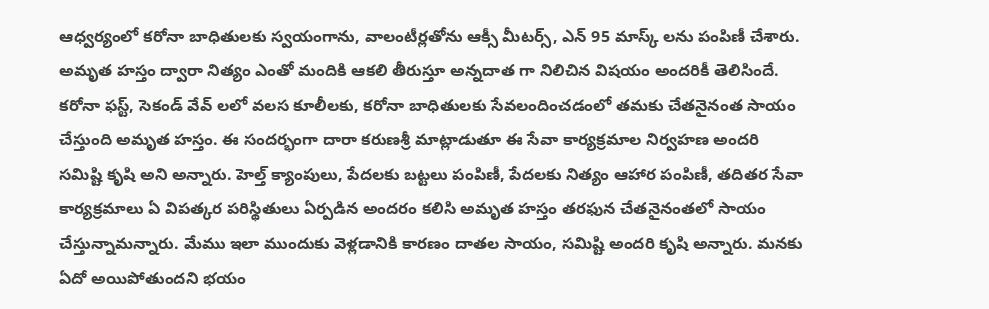ఆధ్వర్యంలో కరోనా బాధితులకు స్వయంగాను, వాలంటీర్లతోను ఆక్సీ మీటర్స్, ఎన్ 95 మాస్క్ లను పంపిణీ చేశారు. అమృత హస్తం ద్వారా నిత్యం ఎంతో మందికి ఆకలి తీరుస్తూ అన్నదాత గా నిలిచిన విషయం అందరికీ తెలిసిందే. కరోనా ఫస్ట్, సెకండ్ వేవ్ లలో వలస కూలీలకు, కరోనా బాధితులకు సేవలందించడంలో తమకు చేతనైనంత సాయం చేస్తుంది అమృత హస్తం. ఈ సందర్భంగా దారా కరుణశ్రీ మాట్లాడుతూ ఈ సేవా కార్యక్రమాల నిర్వహణ అందరి సమిష్టి కృషి అని అన్నారు. హెల్త్ క్యాంపులు, పేదలకు బట్టలు పంపిణీ, పేదలకు నిత్యం ఆహార పంపిణీ, తదితర సేవా కార్యక్రమాలు ఏ విపత్కర పరిస్థితులు ఏర్పడిన అందరం కలిసి అమృత హస్తం తరఫున చేతనైనంతలో సాయం చేస్తున్నామన్నారు. మేము ఇలా ముందుకు వెళ్లడానికి కారణం దాతల సాయం, సమిష్టి అందరి కృషి అన్నారు. మనకు ఏదో అయిపోతుందని భయం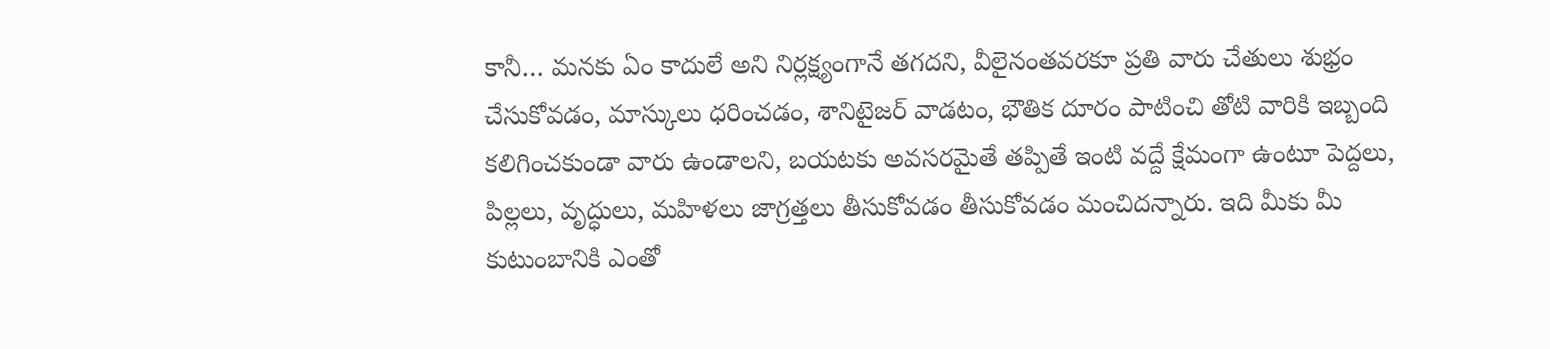కానీ… మనకు ఏం కాదులే అని నిర్లక్ష్యంగానే తగదని, వీలైనంతవరకూ ప్రతి వారు చేతులు శుభ్రం చేసుకోవడం, మాస్కులు ధరించడం, శానిటైజర్ వాడటం, భౌతిక దూరం పాటించి తోటి వారికి ఇబ్బంది కలిగించకుండా వారు ఉండాలని, బయటకు అవసరమైతే తప్పితే ఇంటి వద్దే క్షేమంగా ఉంటూ పెద్దలు, పిల్లలు, వృద్ధులు, మహిళలు జాగ్రత్తలు తీసుకోవడం తీసుకోవడం మంచిదన్నారు. ఇది మీకు మీ కుటుంబానికి ఎంతో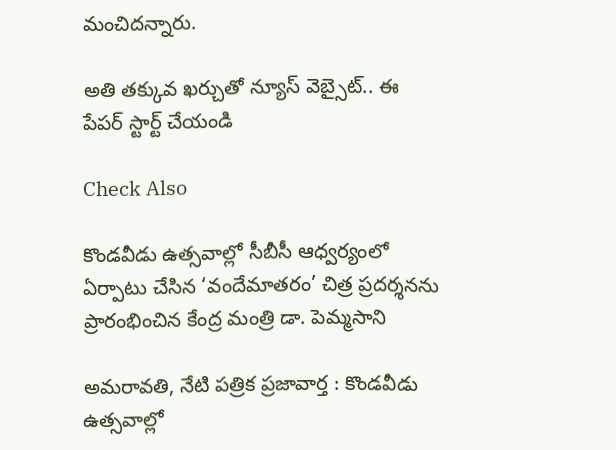మంచిదన్నారు.

అతి తక్కువ ఖర్చుతో న్యూస్ వెబ్సైట్.. ఈ పేపర్ స్టార్ట్ చేయండి

Check Also

కొండవీడు ఉత్సవాల్లో సీబీసీ ఆధ్వర్యంలో ఏర్పాటు చేసిన ‘వందేమాతరం’ చిత్ర ప్రదర్శనను ప్రారంభించిన కేంద్ర మంత్రి డా. పెమ్మసాని

అమరావతి, నేటి పత్రిక ప్రజావార్త : కొండవీడు ఉత్సవాల్లో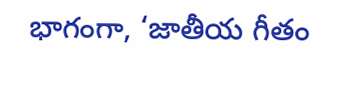భాగంగా, ‘జాతీయ గీతం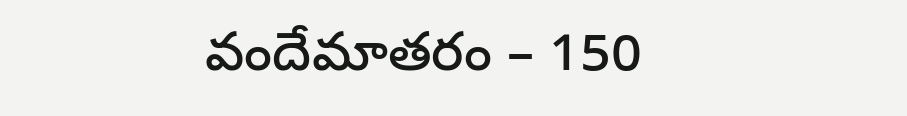వందేమాతరం – 150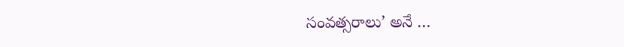సంవత్సరాలు’ అనే …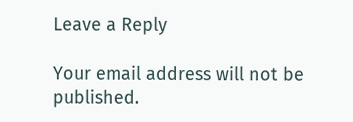Leave a Reply

Your email address will not be published.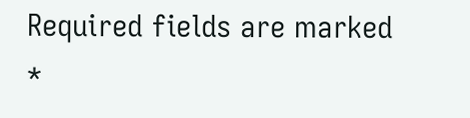Required fields are marked *